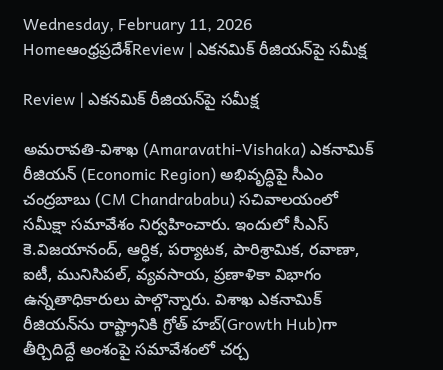Wednesday, February 11, 2026
Homeఆంధ్రప్రదేశ్Review | ఎకనమిక్ రీజియన్‌పై సమీక్ష

Review | ఎకనమిక్ రీజియన్‌పై సమీక్ష

అమరావతి-విశాఖ (Amaravathi-Vishaka) ఎకనామిక్ రీజియన్ (Economic Region) అభివృద్ధిపై సీఎం చంద్రబాబు (CM Chandrababu) సచివాలయంలో సమీక్షా సమావేశం నిర్వహించారు. ఇందులో సీఎస్ కె.విజయానంద్, ఆర్ధిక, పర్యాటక, పారిశ్రామిక, రవాణా, ఐటీ, మునిసిపల్, వ్యవసాయ, ప్రణాళికా విభాగం ఉన్నతాధికారులు పాల్గొన్నారు. విశాఖ ఎకనామిక్ రీజియన్‌ను రాష్ట్రానికి గ్రోత్ హబ్‌(Growth Hub)గా తీర్చిదిద్దే అంశంపై సమావేశంలో చర్చ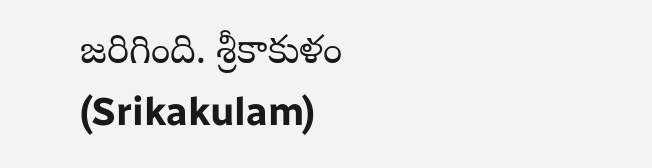జరిగింది. శ్రీకాకుళం (Srikakulam)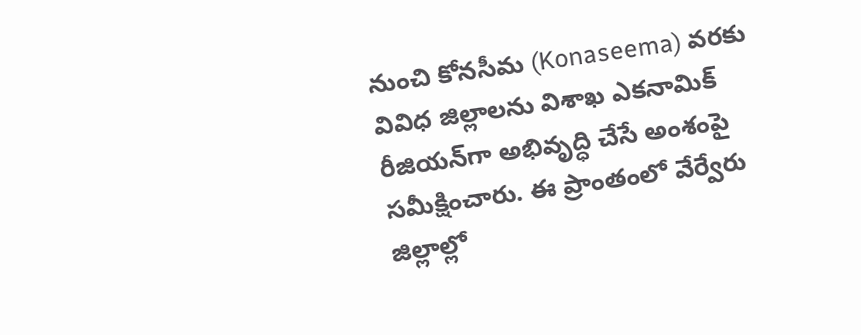నుంచి కోనసీమ (Konaseema) వరకు వివిధ జిల్లాలను విశాఖ ఎకనామిక్ రీజియన్‌గా అభివృద్ధి చేసే అంశంపై సమీక్షించారు. ఈ ప్రాంతంలో వేర్వేరు జిల్లాల్లో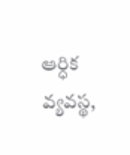ఆర్ధిక వ్యవస్థ,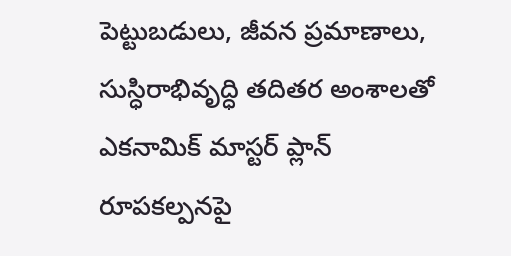పెట్టుబడులు, జీవన ప్రమాణాలు, సుస్ధిరాభివృద్ధి తదితర అంశాలతో ఎకనామిక్ మాస్టర్ ప్లాన్ రూపకల్పనపై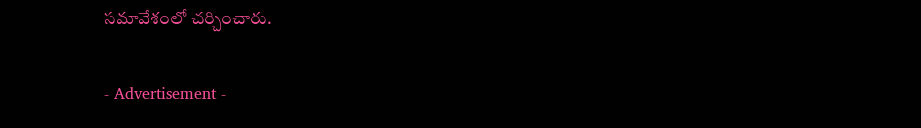సమావేశంలో చర్చించారు.

- Advertisement -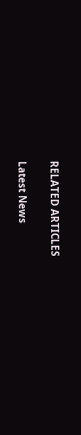RELATED ARTICLES

Latest News